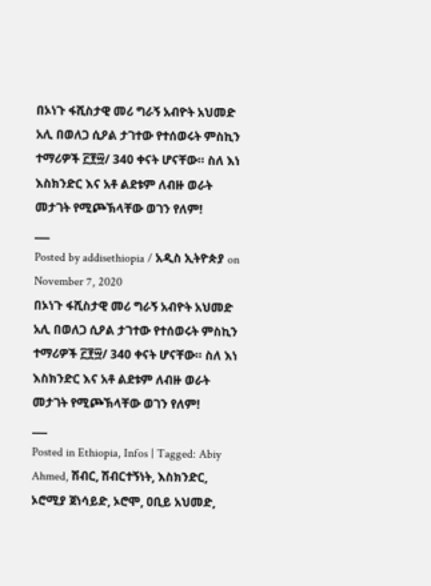በኦነጉ ፋሺስታዊ መሪ ግራኝ አብዮት አህመድ አሊ በወለጋ ሲዖል ታገተው የተሰወሩት ምስኪን ተማሪዎች ፫፻፵/ 340 ቀናት ሆናቸው። ስለ እነ እስክንድር እና አቶ ልደቱም ለብዙ ወራት መታገት የሚጮኽላቸው ወገን የለም!
___
Posted by addisethiopia / አዲስ ኢትዮጵያ on November 7, 2020
በኦነጉ ፋሺስታዊ መሪ ግራኝ አብዮት አህመድ አሊ በወለጋ ሲዖል ታገተው የተሰወሩት ምስኪን ተማሪዎች ፫፻፵/ 340 ቀናት ሆናቸው። ስለ እነ እስክንድር እና አቶ ልደቱም ለብዙ ወራት መታገት የሚጮኽላቸው ወገን የለም!
___
Posted in Ethiopia, Infos | Tagged: Abiy Ahmed, ሽብር, ሽብርተኝነት, እስክንድር, ኦሮሚያ ጀነሳይድ, ኦሮሞ, ዐቢይ አህመድ,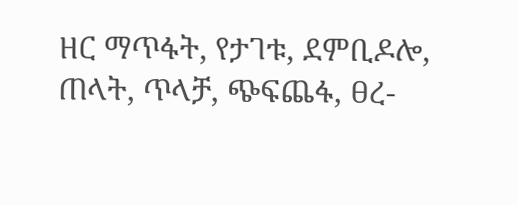ዘር ማጥፋት, የታገቱ, ደምቢዶሎ, ጠላት, ጥላቻ, ጭፍጨፋ, ፀረ-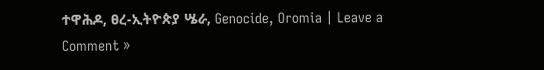ተዋሕዶ, ፀረ-ኢትዮጵያ ሤራ, Genocide, Oromia | Leave a Comment »